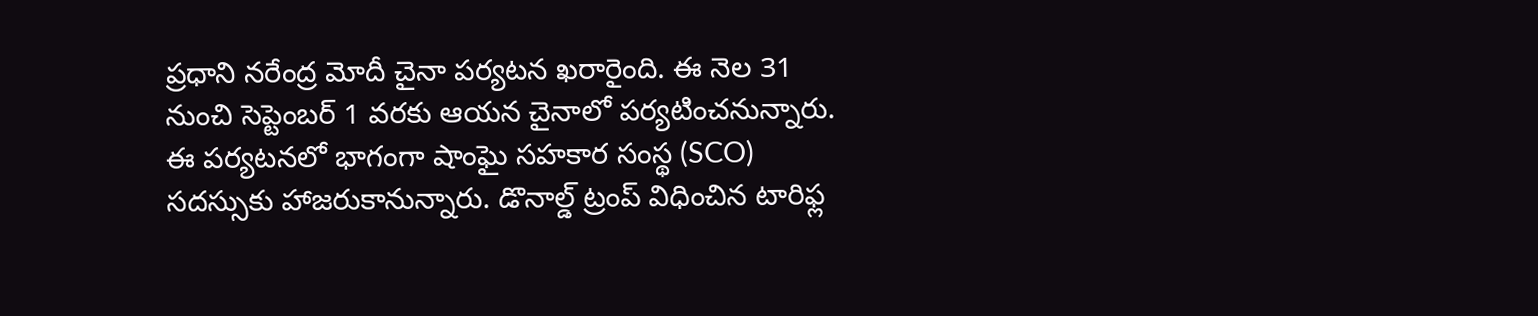ప్రధాని నరేంద్ర మోదీ చైనా పర్యటన ఖరారైంది. ఈ నెల 31 నుంచి సెప్టెంబర్ 1 వరకు ఆయన చైనాలో పర్యటించనున్నారు. ఈ పర్యటనలో భాగంగా షాంఘై సహకార సంస్థ (SCO) సదస్సుకు హాజరుకానున్నారు. డొనాల్డ్ ట్రంప్ విధించిన టారిఫ్ల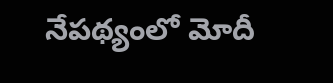నేపథ్యంలో మోదీ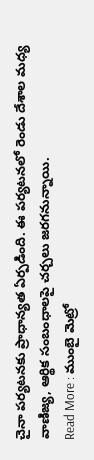చైనా పర్యటనకు ప్రాధాన్యత ఏర్పడింది. ఈ పర్యటనలో రెండు దేశాల మధ్య వాణిజ్య, ఆర్థిక సంబంధాలపై చర్చలు జరగనున్నాయి.
Read More : ముంబై మెట్రో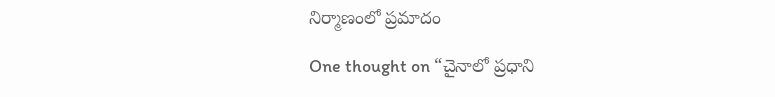నిర్మాణంలో ప్రమాదం

One thought on “చైనాలో ప్రధాని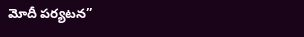మోదీ పర్యటన”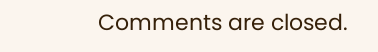Comments are closed.